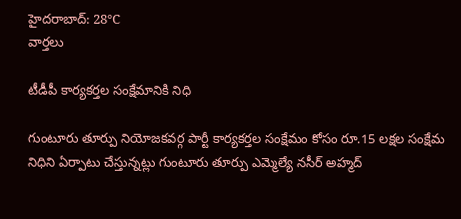హైదరాబాద్: 28°C
వార్తలు

టీడీపీ కార్యకర్తల సంక్షేమానికి నిధి

గుంటూరు తూర్పు నియోజకవర్గ పార్టీ కార్యకర్తల సంక్షేమం కోసం రూ.15 లక్షల సంక్షేమ నిధిని ఏర్పాటు చేస్తున్నట్లు గుంటూరు తూర్పు ఎమ్మెల్యే నసీర్ అహ్మద్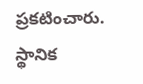ప్రకటించారు. స్థానిక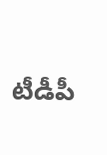టీడీపీ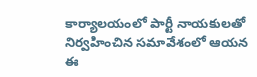కార్యాలయంలో పార్టీ నాయకులతో నిర్వహించిన సమావేశంలో ఆయన ఈ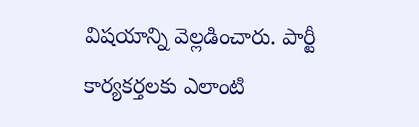విషయాన్ని వెల్లడించారు. పార్టీ కార్యకర్తలకు ఎలాంటి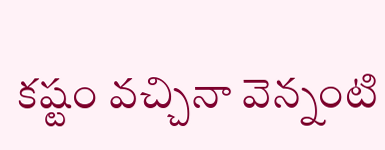కష్టం వచ్చినా వెన్నంటి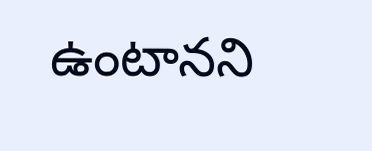ఉంటానని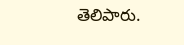తెలిపారు.